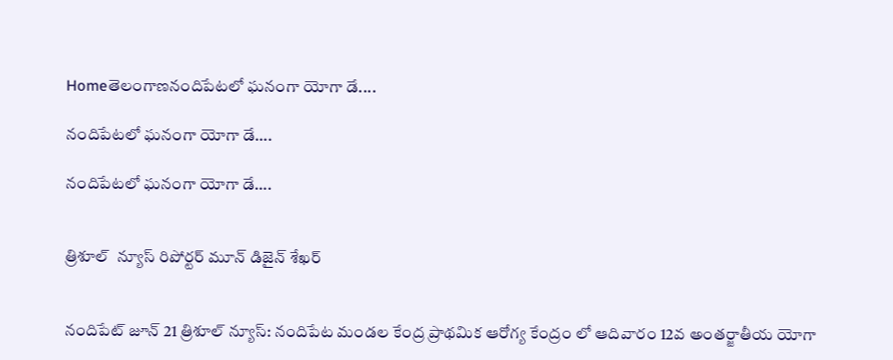Homeతెలంగాణనందిపేటలో ఘనంగా యోగా డే....

నందిపేటలో ఘనంగా యోగా డే….

నందిపేటలో ఘనంగా యోగా డే….


త్రిశూల్  న్యూస్ రిపోర్టర్ మూన్ డిజైన్ శేఖర్


నందిపేట్ జూన్ 21 త్రిశూల్ న్యూస్: నందిపేట మండల కేంద్ర ప్రాథమిక ఆరోగ్య కేంద్రం లో ఆదివారం 12వ అంతర్జాతీయ యోగా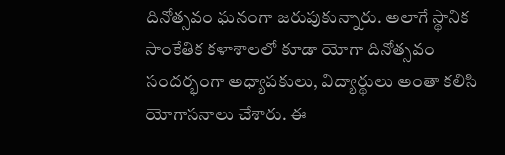దినోత్సవం ఘనంగా జరుపుకున్నారు. అలాగే స్థానిక సాంకేతిక కళాశాలలో కూడా యోగా దినోత్సవం సందర్భంగా అధ్యాపకులు, విద్యార్థులు అంతా కలిసి యోగాసనాలు చేశారు. ఈ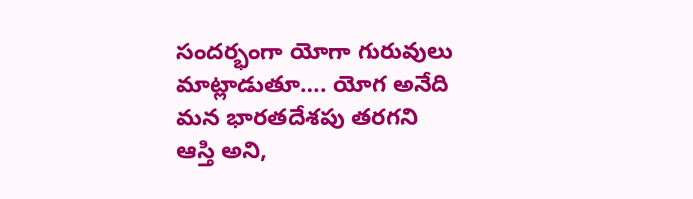సందర్భంగా యోగా గురువులు మాట్లాడుతూ…. యోగ అనేది మన భారతదేశపు తరగని ఆస్తి అని,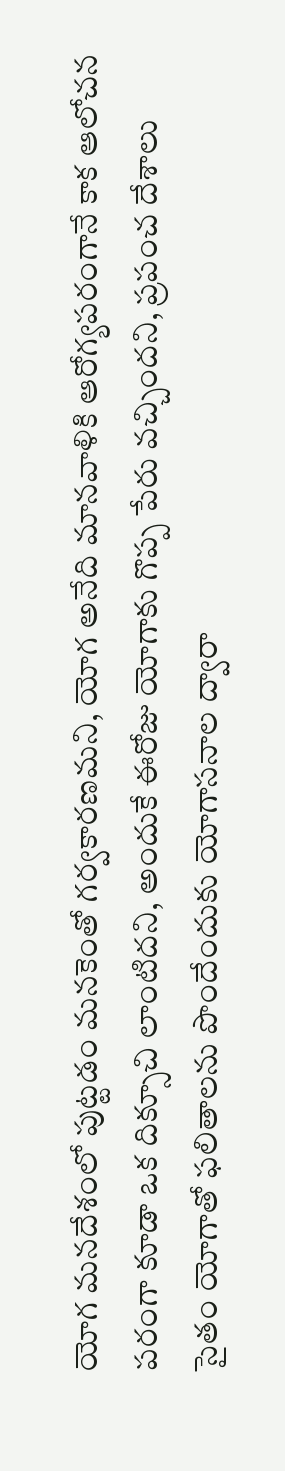యోగ మనదేశంలో పుట్టడం మనకెంతో గర్వకారణమని, యోగ అనేది మానవాళికి ఆరోగ్యపరంగానే కాక ఆలోచన పరంగా కూడా ఒక దిక్సూచి లాంటిదని, అందుకే ఈరోజు యోగాకు గొప్ప పేరు వచ్చిందని, ప్రపంచ దేశాలు సైతం యోగాతో ఫలితాలను పొందేందుకు యోగాసనాల ద్వారా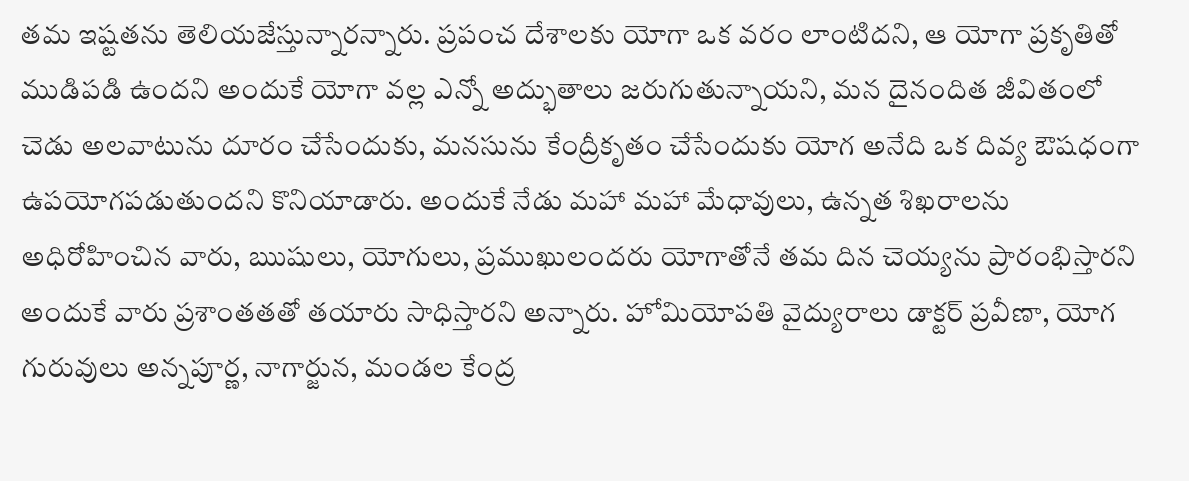తమ ఇష్టతను తెలియజేస్తున్నారన్నారు. ప్రపంచ దేశాలకు యోగా ఒక వరం లాంటిదని, ఆ యోగా ప్రకృతితో ముడిపడి ఉందని అందుకే యోగా వల్ల ఎన్నో అద్భుతాలు జరుగుతున్నాయని, మన దైనందిత జీవితంలో చెడు అలవాటును దూరం చేసేందుకు, మనసును కేంద్రీకృతం చేసేందుకు యోగ అనేది ఒక దివ్య ఔషధంగా ఉపయోగపడుతుందని కొనియాడారు. అందుకే నేడు మహా మహా మేధావులు, ఉన్నత శిఖరాలను అధిరోహించిన వారు, ఋషులు, యోగులు, ప్రముఖులందరు యోగాతోనే తమ దిన చెయ్యను ప్రారంభిస్తారని అందుకే వారు ప్రశాంతతతో తయారు సాధిస్తారని అన్నారు. హోమియోపతి వైద్యురాలు డాక్టర్ ప్రవీణా, యోగ గురువులు అన్నపూర్ణ, నాగార్జున, మండల కేంద్ర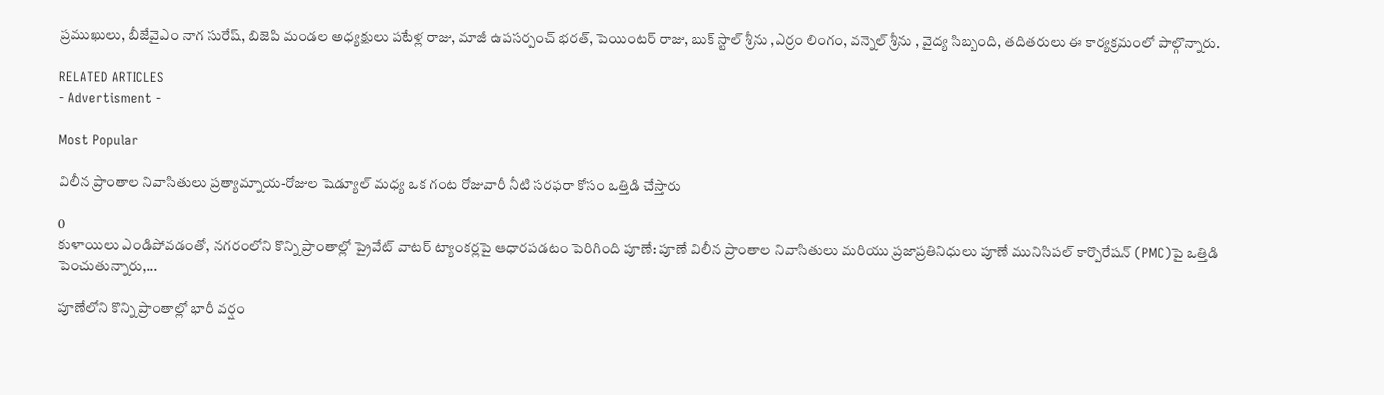ప్రముఖులు, బీజేవైఎం నాగ సురేష్, బిజెపి మండల అధ్యక్షులు పటేళ్ల రాజు, మాజీ ఉపసర్పంచ్ భరత్, పెయింటర్ రాజు, బుక్ స్టాల్ శ్రీను ,ఎర్రం లింగం, వన్నెల్ శ్రీను , వైద్య సిబ్బంది, తదితరులు ఈ కార్యక్రమంలో పాల్గొన్నారు.

RELATED ARTICLES
- Advertisment -

Most Popular

విలీన ప్రాంతాల నివాసితులు ప్రత్యామ్నాయ-రోజుల షెడ్యూల్ మధ్య ఒక గంట రోజువారీ నీటి సరఫరా కోసం ఒత్తిడి చేస్తారు

0
కుళాయిలు ఎండిపోవడంతో, నగరంలోని కొన్ని ప్రాంతాల్లో ప్రైవేట్ వాటర్ ట్యాంకర్లపై ఆధారపడటం పెరిగింది పూణే: పూణే విలీన ప్రాంతాల నివాసితులు మరియు ప్రజాప్రతినిధులు పూణే మునిసిపల్ కార్పొరేషన్ (PMC)పై ఒత్తిడి పెంచుతున్నారు,...

పూణేలోని కొన్ని ప్రాంతాల్లో భారీ వర్షం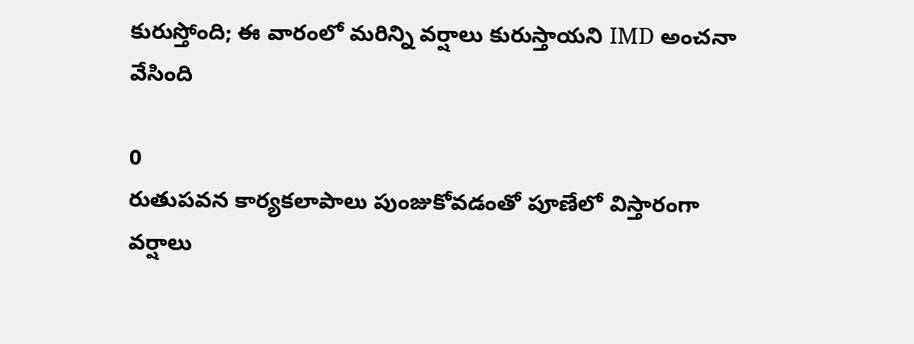కురుస్తోంది; ఈ వారంలో మరిన్ని వర్షాలు కురుస్తాయని IMD అంచనా వేసింది

0
రుతుపవన కార్యకలాపాలు పుంజుకోవడంతో పూణేలో విస్తారంగా వర్షాలు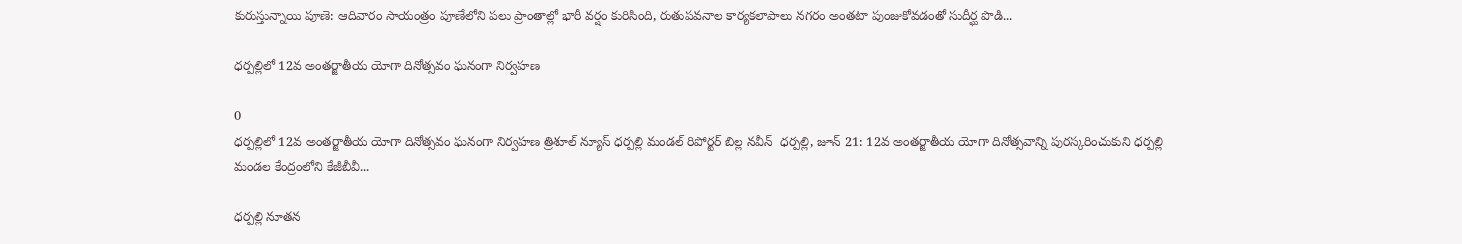కురుస్తున్నాయి పూణె: ఆదివారం సాయంత్రం పూణేలోని పలు ప్రాంతాల్లో భారీ వర్షం కురిసింది, రుతుపవనాల కార్యకలాపాలు నగరం అంతటా పుంజుకోవడంతో సుదీర్ఘ పొడి...

ధర్పల్లిలో 12వ అంతర్జాతీయ యోగా దినోత్సవం ఘనంగా నిర్వహణ

0
ధర్పల్లిలో 12వ అంతర్జాతీయ యోగా దినోత్సవం ఘనంగా నిర్వహణ త్రిశూల్ న్యూస్ ధర్పల్లి మండల్ రిపోర్టర్ బిల్ల నవీన్  ధర్పల్లి, జూన్ 21: 12వ అంతర్జాతీయ యోగా దినోత్సవాన్ని పురస్కరించుకుని ధర్పల్లి మండల కేంద్రంలోని కేజీబీవీ...

ధర్పల్లి నూతన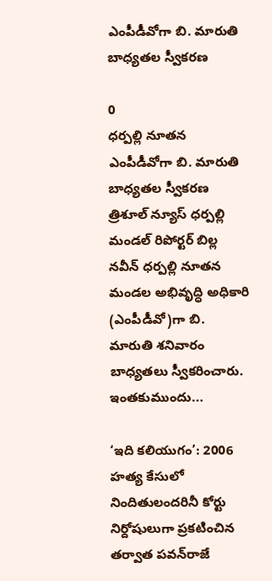ఎంపీడీవోగా బి. మారుతి బాధ్యతల స్వీకరణ

0
ధర్పల్లి నూతన ఎంపీడీవోగా బి. మారుతి బాధ్యతల స్వీకరణ త్రిశూల్ న్యూస్ ధర్పల్లి మండల్ రిపోర్టర్ బిల్ల నవీన్ ధర్పల్లి నూతన మండల అభివృద్ధి అధికారి (ఎంపీడీవో)గా బి. మారుతి శనివారం బాధ్యతలు స్వీకరించారు. ఇంతకుముందు...

‘ఇది కలియుగం’: 2006 హత్య కేసులో నిందితులందరినీ కోర్టు నిర్దోషులుగా ప్రకటించిన తర్వాత పవన్‌రాజే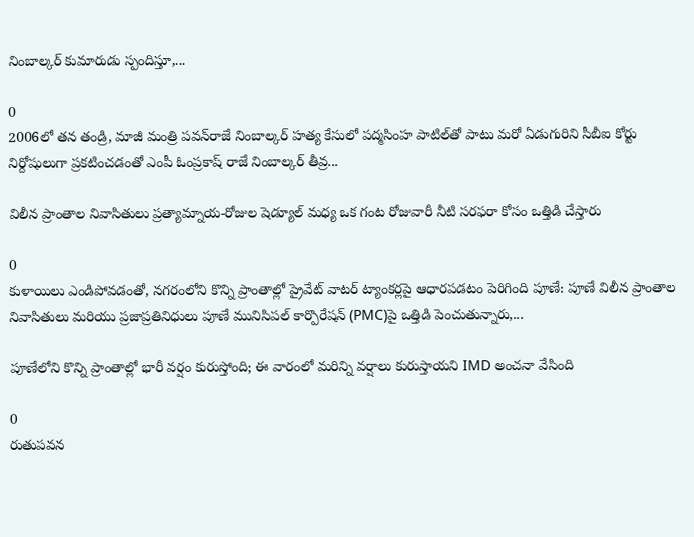నింబాల్కర్ కుమారుడు స్పందిస్తూ,...

0
2006లో తన తండ్రి, మాజీ మంత్రి పవన్‌రాజే నింబాల్కర్ హత్య కేసులో పద్మసింహ పాటిల్‌తో పాటు మరో ఏడుగురిని సీబీఐ కోర్టు నిర్దోషులుగా ప్రకటించడంతో ఎంపీ ఓంప్రకాష్ రాజే నింబాల్కర్ తీవ్ర...

విలీన ప్రాంతాల నివాసితులు ప్రత్యామ్నాయ-రోజుల షెడ్యూల్ మధ్య ఒక గంట రోజువారీ నీటి సరఫరా కోసం ఒత్తిడి చేస్తారు

0
కుళాయిలు ఎండిపోవడంతో, నగరంలోని కొన్ని ప్రాంతాల్లో ప్రైవేట్ వాటర్ ట్యాంకర్లపై ఆధారపడటం పెరిగింది పూణే: పూణే విలీన ప్రాంతాల నివాసితులు మరియు ప్రజాప్రతినిధులు పూణే మునిసిపల్ కార్పొరేషన్ (PMC)పై ఒత్తిడి పెంచుతున్నారు,...

పూణేలోని కొన్ని ప్రాంతాల్లో భారీ వర్షం కురుస్తోంది; ఈ వారంలో మరిన్ని వర్షాలు కురుస్తాయని IMD అంచనా వేసింది

0
రుతుపవన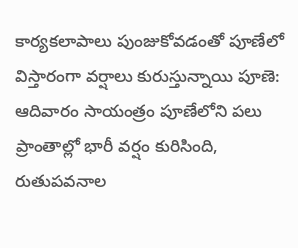కార్యకలాపాలు పుంజుకోవడంతో పూణేలో విస్తారంగా వర్షాలు కురుస్తున్నాయి పూణె: ఆదివారం సాయంత్రం పూణేలోని పలు ప్రాంతాల్లో భారీ వర్షం కురిసింది, రుతుపవనాల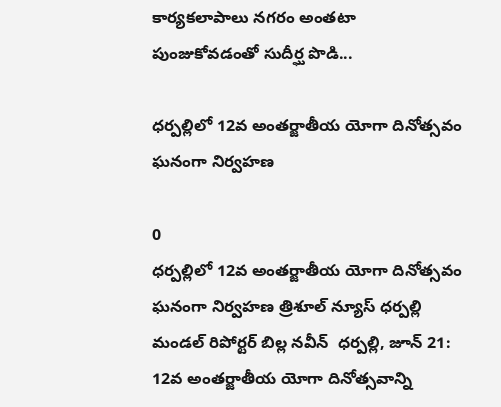కార్యకలాపాలు నగరం అంతటా పుంజుకోవడంతో సుదీర్ఘ పొడి...

ధర్పల్లిలో 12వ అంతర్జాతీయ యోగా దినోత్సవం ఘనంగా నిర్వహణ

0
ధర్పల్లిలో 12వ అంతర్జాతీయ యోగా దినోత్సవం ఘనంగా నిర్వహణ త్రిశూల్ న్యూస్ ధర్పల్లి మండల్ రిపోర్టర్ బిల్ల నవీన్  ధర్పల్లి, జూన్ 21: 12వ అంతర్జాతీయ యోగా దినోత్సవాన్ని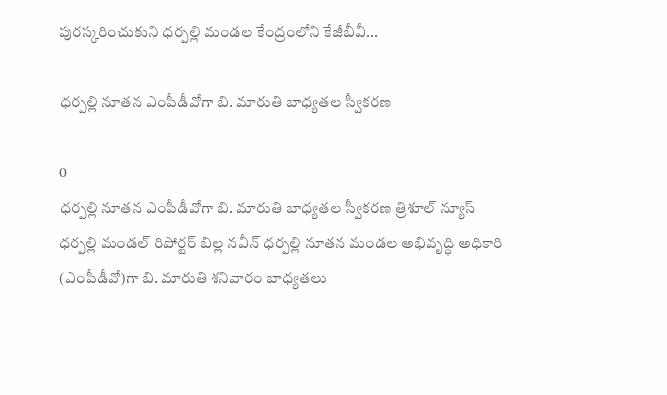పురస్కరించుకుని ధర్పల్లి మండల కేంద్రంలోని కేజీబీవీ...

ధర్పల్లి నూతన ఎంపీడీవోగా బి. మారుతి బాధ్యతల స్వీకరణ

0
ధర్పల్లి నూతన ఎంపీడీవోగా బి. మారుతి బాధ్యతల స్వీకరణ త్రిశూల్ న్యూస్ ధర్పల్లి మండల్ రిపోర్టర్ బిల్ల నవీన్ ధర్పల్లి నూతన మండల అభివృద్ధి అధికారి (ఎంపీడీవో)గా బి. మారుతి శనివారం బాధ్యతలు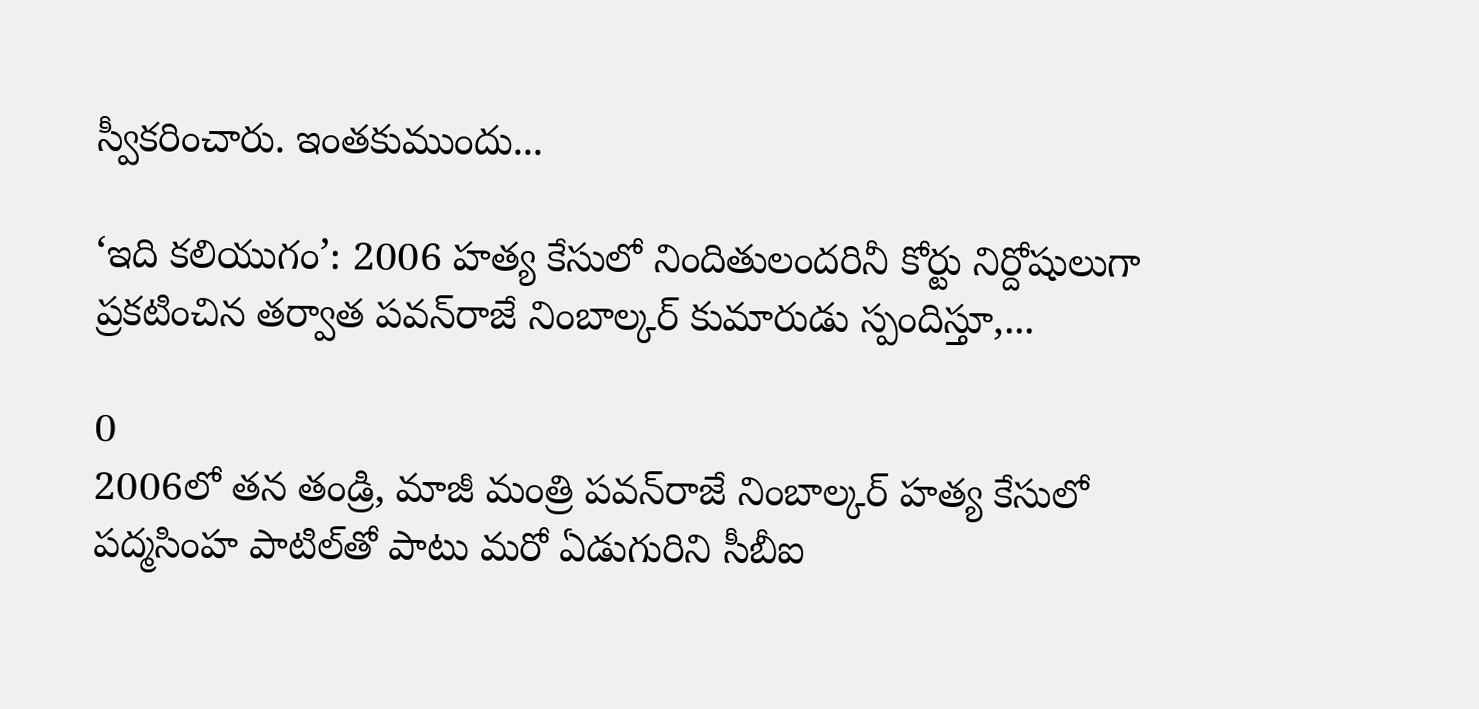స్వీకరించారు. ఇంతకుముందు...

‘ఇది కలియుగం’: 2006 హత్య కేసులో నిందితులందరినీ కోర్టు నిర్దోషులుగా ప్రకటించిన తర్వాత పవన్‌రాజే నింబాల్కర్ కుమారుడు స్పందిస్తూ,...

0
2006లో తన తండ్రి, మాజీ మంత్రి పవన్‌రాజే నింబాల్కర్ హత్య కేసులో పద్మసింహ పాటిల్‌తో పాటు మరో ఏడుగురిని సీబీఐ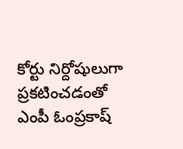కోర్టు నిర్దోషులుగా ప్రకటించడంతో ఎంపీ ఓంప్రకాష్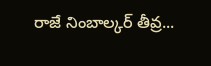రాజే నింబాల్కర్ తీవ్ర...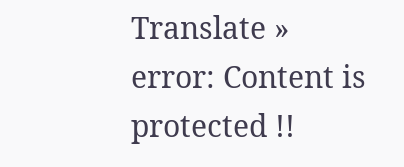Translate »
error: Content is protected !!